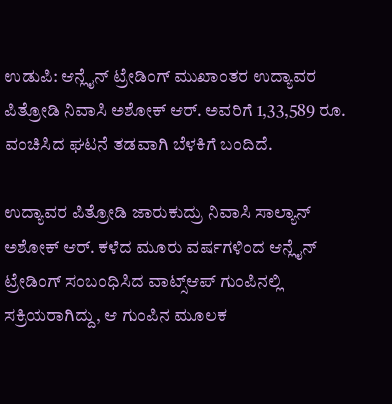ಉಡುಪಿ: ಆನ್ಲೈನ್ ಟ್ರೇಡಿಂಗ್ ಮುಖಾಂತರ ಉದ್ಯಾವರ ಪಿತ್ರೋಡಿ ನಿವಾಸಿ ಅಶೋಕ್ ಆರ್. ಅವರಿಗೆ 1,33,589 ರೂ. ವಂಚಿಸಿದ ಘಟನೆ ತಡವಾಗಿ ಬೆಳಕಿಗೆ ಬಂದಿದೆ.

ಉದ್ಯಾವರ ಪಿತ್ರೋಡಿ ಜಾರುಕುದ್ರು ನಿವಾಸಿ ಸಾಲ್ಯಾನ್ ಅಶೋಕ್ ಆರ್. ಕಳೆದ ಮೂರು ವರ್ಷಗಳಿಂದ ಆನ್ಲೈನ್ ಟ್ರೇಡಿಂಗ್ ಸಂಬಂಧಿಸಿದ ವಾಟ್ಸ್ಆಪ್ ಗುಂಪಿನಲ್ಲಿ ಸಕ್ರಿಯರಾಗಿದ್ದು, ಆ ಗುಂಪಿನ ಮೂಲಕ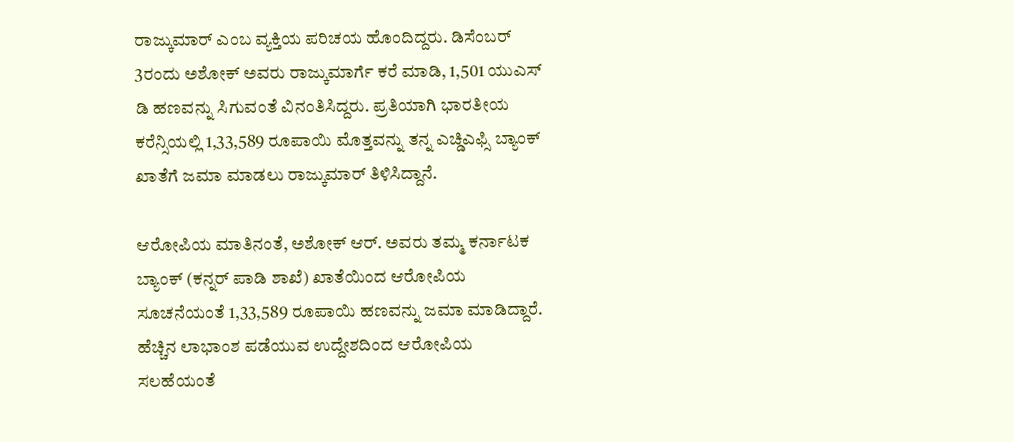ರಾಜ್ಕುಮಾರ್ ಎಂಬ ವ್ಯಕ್ತಿಯ ಪರಿಚಯ ಹೊಂದಿದ್ದರು. ಡಿಸೆಂಬರ್ 3ರಂದು ಅಶೋಕ್ ಅವರು ರಾಜ್ಕುಮಾರ್ಗೆ ಕರೆ ಮಾಡಿ, 1,501 ಯುಎಸ್ ಡಿ ಹಣವನ್ನು ಸಿಗುವಂತೆ ವಿನಂತಿಸಿದ್ದರು. ಪ್ರತಿಯಾಗಿ ಭಾರತೀಯ ಕರೆನ್ಸಿಯಲ್ಲಿ 1,33,589 ರೂಪಾಯಿ ಮೊತ್ತವನ್ನು ತನ್ನ ಎಚ್ಡಿಎಫ್ಸಿ ಬ್ಯಾಂಕ್ ಖಾತೆಗೆ ಜಮಾ ಮಾಡಲು ರಾಜ್ಕುಮಾರ್ ತಿಳಿಸಿದ್ದಾನೆ.

ಆರೋಪಿಯ ಮಾತಿನಂತೆ, ಅಶೋಕ್ ಆರ್. ಅವರು ತಮ್ಮ ಕರ್ನಾಟಕ ಬ್ಯಾಂಕ್ (ಕನ್ನರ್ ಪಾಡಿ ಶಾಖೆ) ಖಾತೆಯಿಂದ ಆರೋಪಿಯ ಸೂಚನೆಯಂತೆ 1,33,589 ರೂಪಾಯಿ ಹಣವನ್ನು ಜಮಾ ಮಾಡಿದ್ದಾರೆ. ಹೆಚ್ಚಿನ ಲಾಭಾಂಶ ಪಡೆಯುವ ಉದ್ದೇಶದಿಂದ ಆರೋಪಿಯ ಸಲಹೆಯಂತೆ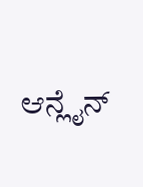ಆನ್ಲೈನ್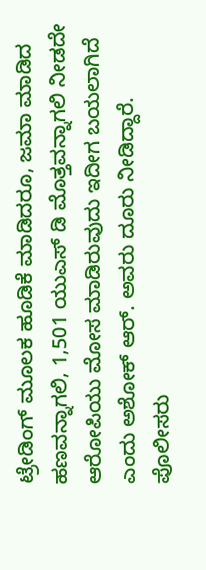ಟ್ರೇಡಿಂಗ್ ಮೂಲಕ ಹೂಡಿಕೆ ಮಾಡಿದರೂ, ಜಮಾ ಮಾಡಿದ ಹಣವನ್ನಾಗಲಿ, 1,501 ಯುಎಸ್ ಡಿ ಮೊತ್ತವನ್ನಾಗಲಿ ನೀಡದೇ ಆರೋಪಿಯು ಮೋಸ ಮಾಡಿರುವುದು ಇದೀಗ ಬಯಲಾಗಿದೆ ಎಂದು ಅಶೋಕ್ ಆರ್. ಅವರು ದೂರು ನೀಡಿದ್ದಾರೆ. ಪೊಲೀಸರು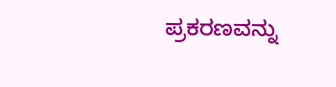ಪ್ರಕರಣವನ್ನು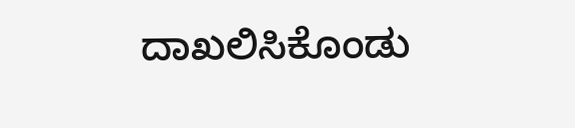ದಾಖಲಿಸಿಕೊಂಡು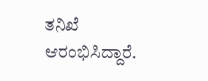ತನಿಖೆ ಆರಂಭಿಸಿದ್ದಾರೆ.